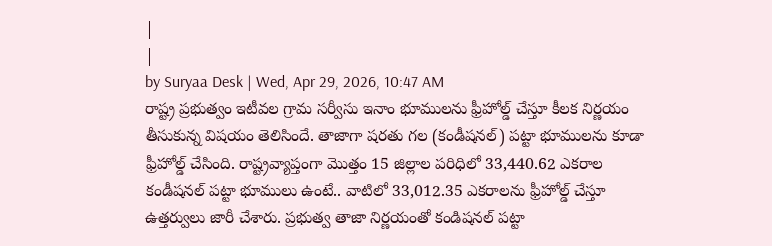|
|
by Suryaa Desk | Wed, Apr 29, 2026, 10:47 AM
రాష్ట్ర ప్రభుత్వం ఇటీవల గ్రామ సర్వీసు ఇనాం భూములను ఫ్రీహోల్డ్ చేస్తూ కీలక నిర్ణయం తీసుకున్న విషయం తెలిసిందే. తాజాగా షరతు గల (కండీషనల్) పట్టా భూములను కూడా ఫ్రీహోల్డ్ చేసింది. రాష్ట్రవ్యాప్తంగా మొత్తం 15 జిల్లాల పరిధిలో 33,440.62 ఎకరాల కండీషనల్ పట్టా భూములు ఉంటే.. వాటిలో 33,012.35 ఎకరాలను ఫ్రీహోల్డ్ చేస్తూ ఉత్తర్వులు జారీ చేశారు. ప్రభుత్వ తాజా నిర్ణయంతో కండిషనల్ పట్టా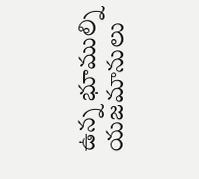ఉన్న భూముల్ని యజమానులు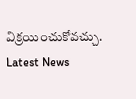విక్రయించుకోవచ్చు.
Latest News